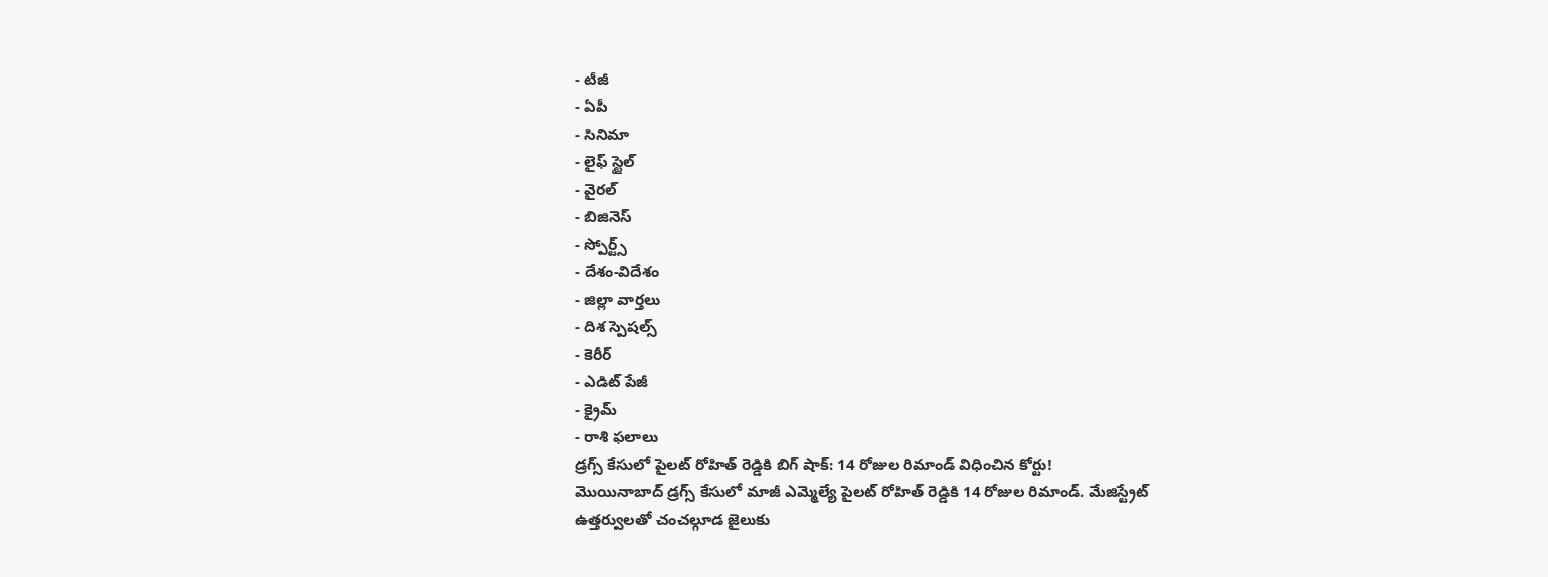- టీజీ
- ఏపీ
- సినిమా
- లైఫ్ స్టైల్
- వైరల్
- బిజినెస్
- స్పోర్ట్స్
- దేశం-విదేశం
- జిల్లా వార్తలు
- దిశ స్పెషల్స్
- కెరీర్
- ఎడిట్ పేజీ
- క్రైమ్
- రాశి ఫలాలు
డ్రగ్స్ కేసులో పైలట్ రోహిత్ రెడ్డికి బిగ్ షాక్: 14 రోజుల రిమాండ్ విధించిన కోర్టు!
మొయినాబాద్ డ్రగ్స్ కేసులో మాజీ ఎమ్మెల్యే పైలట్ రోహిత్ రెడ్డికి 14 రోజుల రిమాండ్. మేజిస్ట్రేట్ ఉత్తర్వులతో చంచల్గూడ జైలుకు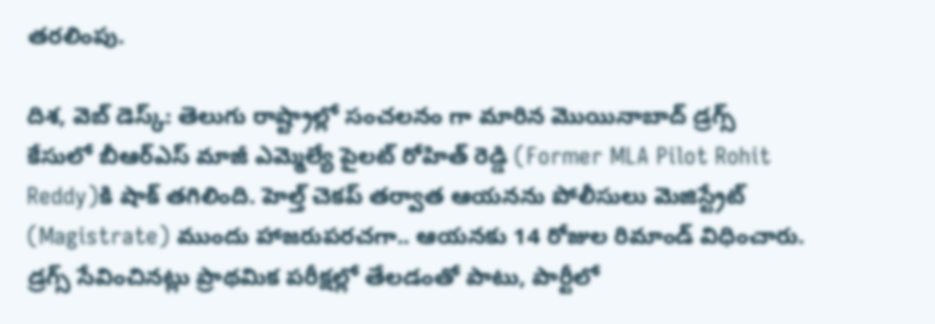తరలింపు.

దిశ, వెబ్ డెస్క్: తెలుగు రాష్ట్రాల్లో సంచలనం గా మారిన మొయినాబాద్ డ్రగ్స్ కేసులో బీఆర్ఎస్ మాజీ ఎమ్మెల్యే పైలట్ రోహిత్ రెడ్డి (Former MLA Pilot Rohit Reddy)కి షాక్ తగిలింది. హెల్త్ చెకప్ తర్వాత ఆయనను పోలీసులు మెజిస్ట్రేట్ (Magistrate) ముందు హాజరుపరచగా.. ఆయనకు 14 రోజుల రిమాండ్ విధించారు. డ్రగ్స్ సేవించినట్లు ప్రాథమిక పరీక్షల్లో తేలడంతో పాటు, పార్టీలో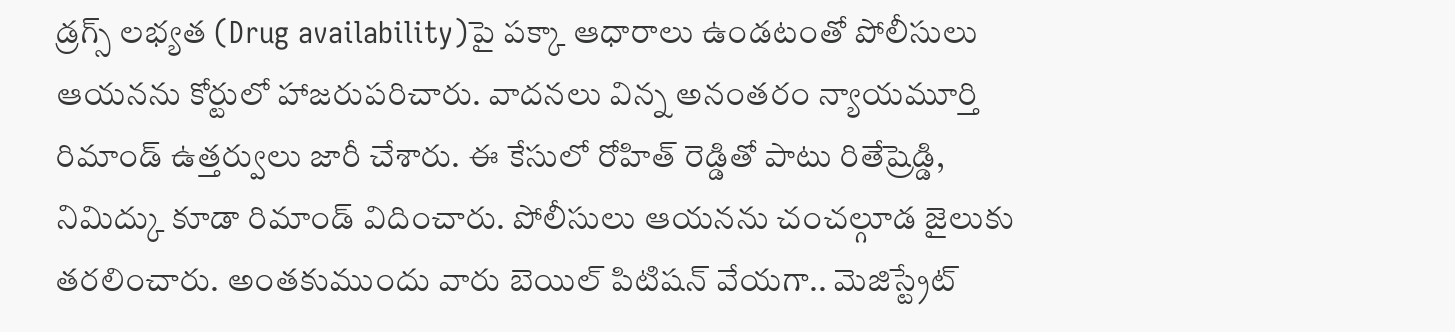డ్రగ్స్ లభ్యత (Drug availability)పై పక్కా ఆధారాలు ఉండటంతో పోలీసులు ఆయనను కోర్టులో హాజరుపరిచారు. వాదనలు విన్న అనంతరం న్యాయమూర్తి రిమాండ్ ఉత్తర్వులు జారీ చేశారు. ఈ కేసులో రోహిత్ రెడ్డితో పాటు రితేష్రెడ్డి, నిమిద్కు కూడా రిమాండ్ విదించారు. పోలీసులు ఆయనను చంచల్గూడ జైలుకు తరలించారు. అంతకుముందు వారు బెయిల్ పిటిషన్ వేయగా.. మెజిస్ట్రేట్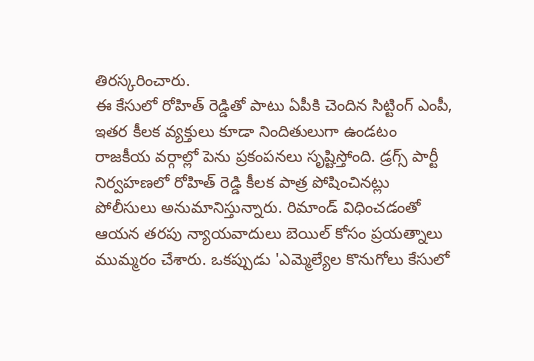తిరస్కరించారు.
ఈ కేసులో రోహిత్ రెడ్డితో పాటు ఏపీకి చెందిన సిట్టింగ్ ఎంపీ, ఇతర కీలక వ్యక్తులు కూడా నిందితులుగా ఉండటం రాజకీయ వర్గాల్లో పెను ప్రకంపనలు సృష్టిస్తోంది. డ్రగ్స్ పార్టీ నిర్వహణలో రోహిత్ రెడ్డి కీలక పాత్ర పోషించినట్లు పోలీసులు అనుమానిస్తున్నారు. రిమాండ్ విధించడంతో ఆయన తరపు న్యాయవాదులు బెయిల్ కోసం ప్రయత్నాలు ముమ్మరం చేశారు. ఒకప్పుడు 'ఎమ్మెల్యేల కొనుగోలు కేసులో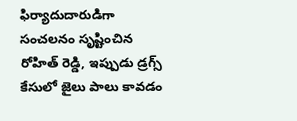ఫిర్యాదుదారుడిగా సంచలనం సృష్టించిన రోహిత్ రెడ్డి, ఇప్పుడు డ్రగ్స్ కేసులో జైలు పాలు కావడం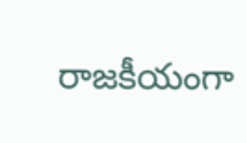రాజకీయంగా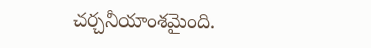చర్చనీయాంశమైంది.